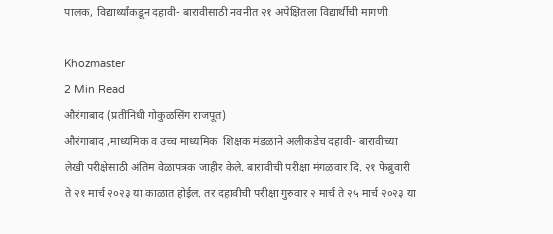पालक, विद्यार्थ्यांकडून दहावी- बारावीसाठी नवनीत २१ अपेक्षितला विद्यार्थीची मागणी

Khozmaster
2 Min Read
औरंगाबाद (प्रतींनिधी गोकुळसिंग राजपूत)
औरंगाबाद ,माध्यमिक व उच्च माध्यमिक  शिक्षक मंडळाने अलीकडेच दहावी- बारावीच्या लेखी परीक्षेसाठी अंतिम वेळापत्रक जाहीर केले. बारावीची परीक्षा मंगळवार दि. २१ फेब्रुवारी ते २१ मार्च २०२३ या काळात होईल. तर दहावीची परीक्षा गुरुवार २ मार्च ते २५ मार्च २०२३ या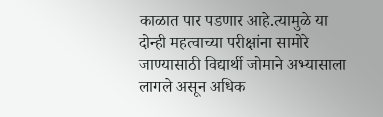काळात पार पडणार आहे.त्यामुळे या दोन्ही महत्वाच्या परीक्षांना सामोरे जाण्यासाठी विद्यार्थी जोमाने अभ्यासाला लागले असून अधिक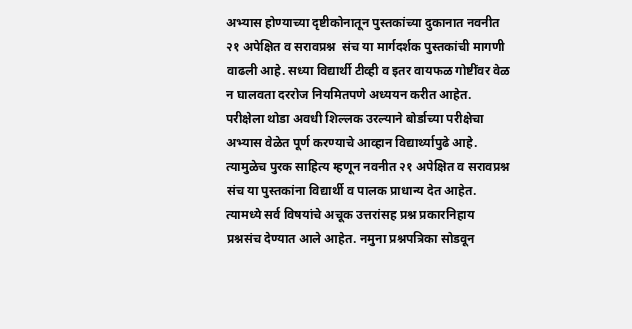अभ्यास होण्याच्या दृष्टीकोनातून पुस्तकांच्या दुकानात नवनीत २१ अपेक्षित व सरावप्रश्न  संच या मार्गदर्शक पुस्तकांची मागणी वाढली आहे. सध्या विद्यार्थी टीव्ही व इतर वायफळ गोष्टींवर वेळ न घालवता दररोज नियमितपणे अध्ययन करीत आहेत. परीक्षेला थोडा अवधी शिल्लक उरल्याने बोर्डाच्या परीक्षेचा अभ्यास वेळेत पूर्ण करण्याचे आव्हान विद्यार्थ्यापुढे आहे. त्यामुळेच पुरक साहित्य म्हणून नवनीत २१ अपेक्षित व सरावप्रश्न  संच या पुस्तकांना विद्यार्थी व पालक प्राधान्य देत आहेत. त्यामध्ये सर्व विषयांचे अचूक उत्तरांसह प्रश्न प्रकारनिहाय प्रश्नसंच देण्यात आले आहेत. नमुना प्रश्नपत्रिका सोडवून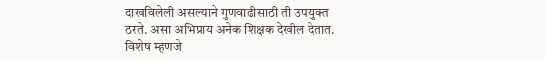दाखविलेली असल्याने गुणवाढीसाठी ती उपयुक्त ठरते. असा अभिप्राय अनेक शिक्षक देखील देतात. विशेष म्हणजे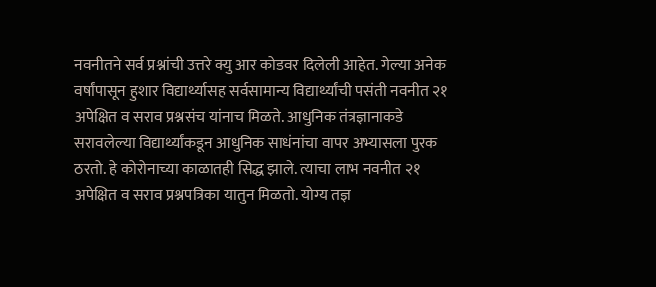नवनीतने सर्व प्रश्नांची उत्तरे क्यु आर कोडवर दिलेली आहेत. गेल्या अनेक वर्षांपासून हुशार विद्यार्थ्यासह सर्वसामान्य विद्यार्थ्यांची पसंती नवनीत २१ अपेक्षित व सराव प्रश्नसंच यांनाच मिळते. आधुनिक तंत्रज्ञानाकडे सरावलेल्या विद्यार्थ्यांकडून आधुनिक साधंनांचा वापर अभ्यासला पुरक ठरतो. हे कोरोनाच्या काळातही सिद्ध झाले. त्याचा लाभ नवनीत २१ अपेक्षित व सराव प्रश्नपत्रिका यातुन मिळतो. योग्य तज्ञ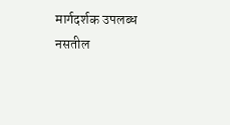मार्गदर्शक उपलब्ध नसतील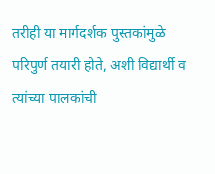तरीही या मार्गदर्शक पुस्तकांमुळे परिपुर्ण तयारी होते, अशी विद्यार्थी व त्यांच्या पालकांची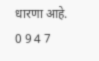धारणा आहे.
0 9 4 7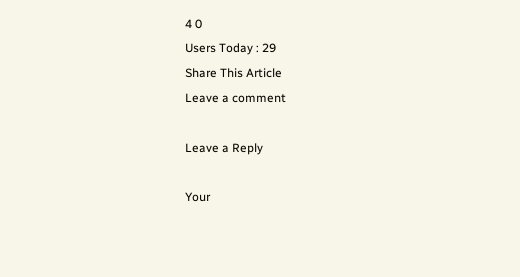4 0
Users Today : 29
Share This Article
Leave a comment

Leave a Reply

Your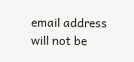email address will not be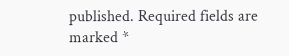published. Required fields are marked *